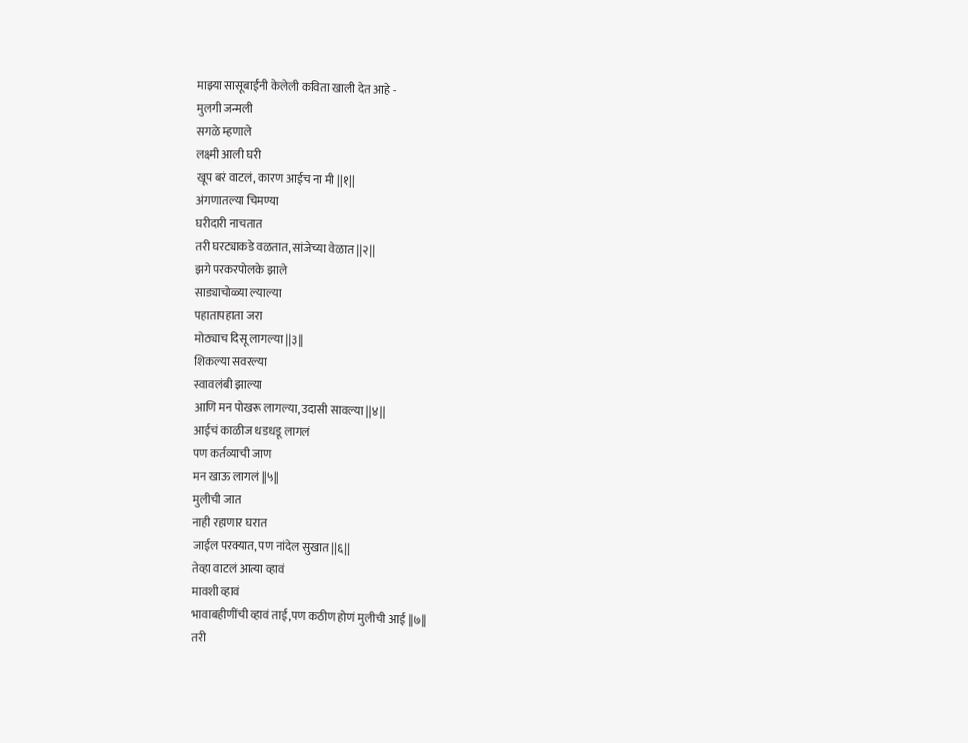माझ्या सासूबाईंनी केलेली कविता खाली देत आहे -
मुलगी जन्मली
सगळे म्हणाले
लक्ष्मी आली घरी
खूप बरं वाटलं, कारण आईच ना मी ||१||
अंगणातल्या चिमण्या
घरीदारी नाचतात
तरी घरट्याकडे वळतात, सांजेच्या वेळात ||२||
झगे परकरपोलके झाले
साड्याचोळ्या ल्याल्या
पहातापहाता जरा
मोठ्याच दिसू लागल्या ||३||
शिकल्या सवरल्या
स्वावलंबी झाल्या
आणि मन पोखरू लागल्या, उदासी सावल्या ||४||
आईचं काळीज धडधडू लागलं
पण कर्तव्याची जाण
मन खाऊ लागलं ||५||
मुलीची जात
नाही रहाणार घरात
जाईल परक्यात, पण नांदेल सुखात ||६||
तेव्हा वाटलं आत्या व्हावं
मावशी व्हावं
भावाबहीणींची व्हावं ताई,पण कठीण होणं मुलीची आई ||७||
तरी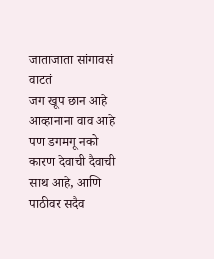जाताजाता सांगावसं वाटतं
जग खूप छान आहे
आव्हानाना वाव आहे
पण डगमगू नको
कारण देवाची दैवाची साथ आहे, आणि पाठीवर सदैव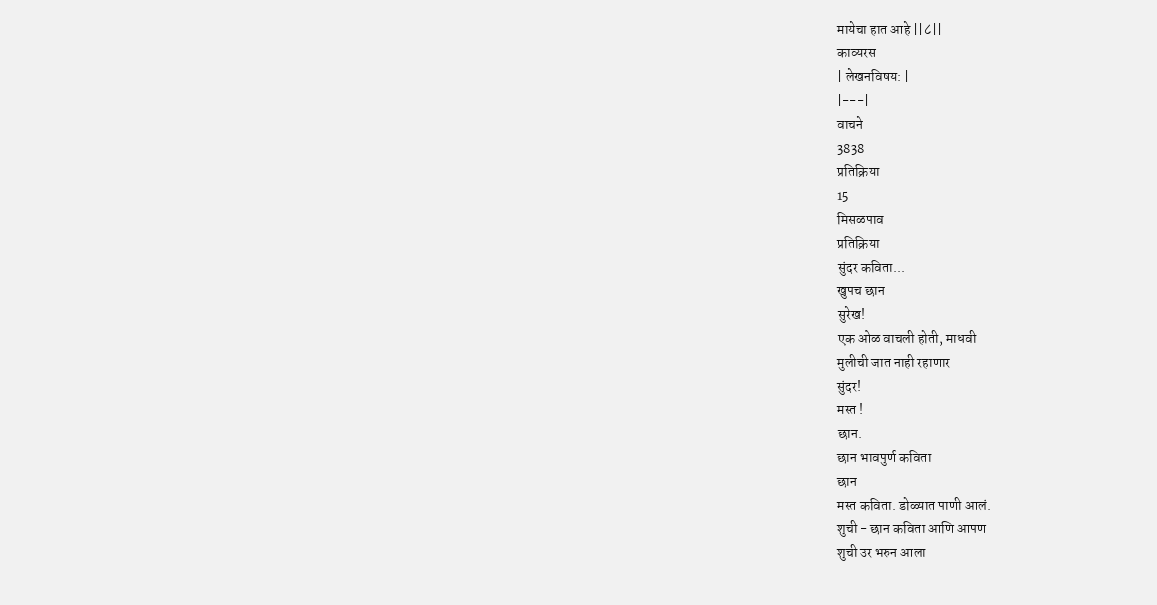मायेचा हात आहे ||८||
काव्यरस
| लेखनविषय: |
|---|
वाचने
3838
प्रतिक्रिया
15
मिसळपाव
प्रतिक्रिया
सुंदर कविता...
खुपच छान
सुरेख!
एक ओळ वाचली होती, माधवी
मुलीची जात नाही रहाणार
सुंदर!
मस्त !
छान.
छान भावपुर्ण कविता
छान
मस्त कविता. डोळ्यात पाणी आलं.
शुची - छान कविता आणि आपण
शुची उर भरुन आला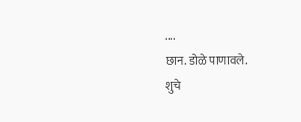....
छान. डोळे पाणावले.
शुचे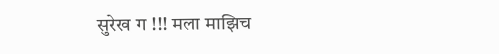सुरेख ग !!! मला माझिच